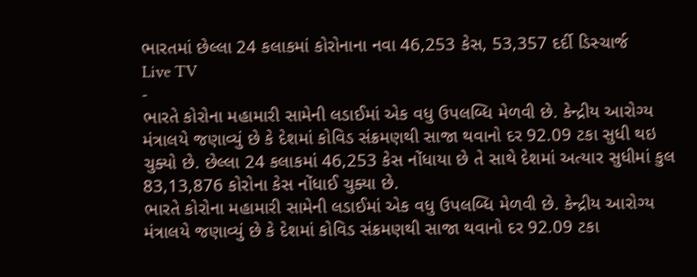ભારતમાં છેલ્લા 24 કલાકમાં કોરોનાના નવા 46,253 કેસ, 53,357 દર્દી ડિસ્ચાર્જ
Live TV
-
ભારતે કોરોના મહામારી સામેની લડાઈમાં એક વધુ ઉપલબ્ધિ મેળવી છે. કેન્દ્રીય આરોગ્ય મંત્રાલયે જણાવ્યું છે કે દેશમાં કોવિડ સંક્રમણથી સાજા થવાનો દર 92.09 ટકા સુધી થઇ ચુક્યો છે. છેલ્લા 24 કલાકમાં 46,253 કેસ નોંધાયા છે તે સાથે દેશમાં અત્યાર સુધીમાં કુલ 83,13,876 કોરોના કેસ નોંધાઈ ચુક્યા છે.
ભારતે કોરોના મહામારી સામેની લડાઈમાં એક વધુ ઉપલબ્ધિ મેળવી છે. કેન્દ્રીય આરોગ્ય મંત્રાલયે જણાવ્યું છે કે દેશમાં કોવિડ સંક્રમણથી સાજા થવાનો દર 92.09 ટકા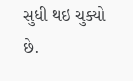સુધી થઇ ચુક્યો છે.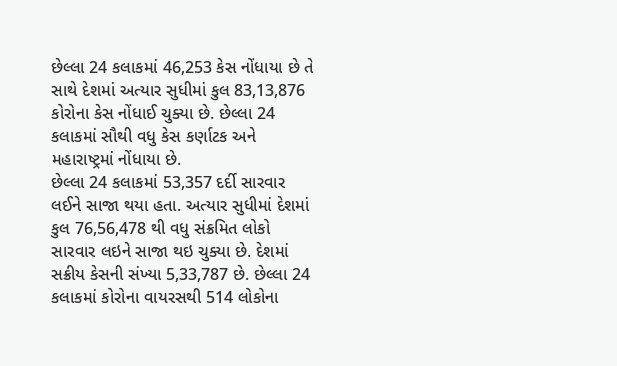છેલ્લા 24 કલાકમાં 46,253 કેસ નોંધાયા છે તે સાથે દેશમાં અત્યાર સુધીમાં કુલ 83,13,876 કોરોના કેસ નોંધાઈ ચુક્યા છે. છેલ્લા 24 કલાકમાં સૌથી વધુ કેસ કર્ણાટક અને મહારાષ્ટ્રમાં નોંધાયા છે.
છેલ્લા 24 કલાકમાં 53,357 દર્દી સારવાર લઈને સાજા થયા હતા. અત્યાર સુધીમાં દેશમાં કુલ 76,56,478 થી વધુ સંક્રમિત લોકો સારવાર લઇને સાજા થઇ ચુક્યા છે. દેશમાં સક્રીય કેસની સંખ્યા 5,33,787 છે. છેલ્લા 24 કલાકમાં કોરોના વાયરસથી 514 લોકોના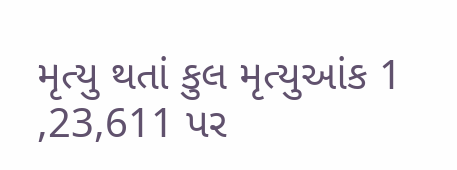મૃત્યુ થતાં કુલ મૃત્યુઆંક 1 ,23,611 પર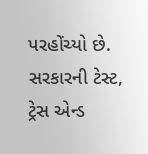પરહોંચ્યો છે. સરકારની ટેસ્ટ, ટ્રેસ એન્ડ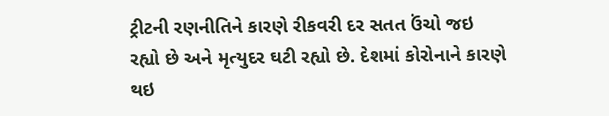ટ્રીટની રણનીતિને કારણે રીકવરી દર સતત ઉંચો જઇ રહ્યો છે અને મૃત્યુદર ઘટી રહ્યો છે. દેશમાં કોરોનાને કારણે થઇ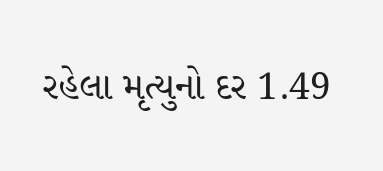રહેલા મૃત્યુનો દર 1.49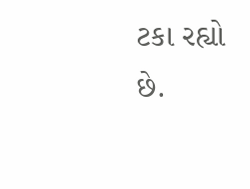ટકા રહ્યો છે.